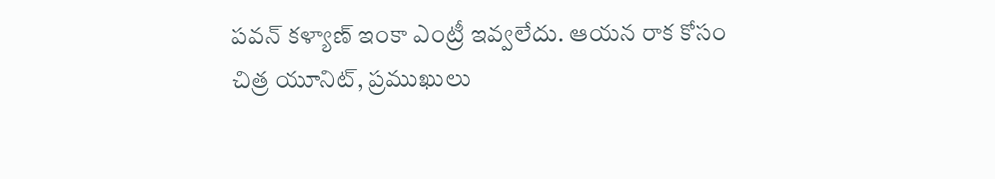పవన్ కళ్యాణ్ ఇంకా ఎంట్రీ ఇవ్వలేదు. ఆయన రాక కోసం చిత్ర యూనిట్, ప్రముఖులు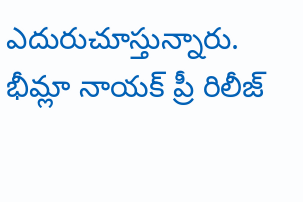ఎదురుచూస్తున్నారు. భీమ్లా నాయక్ ప్రీ రిలీజ్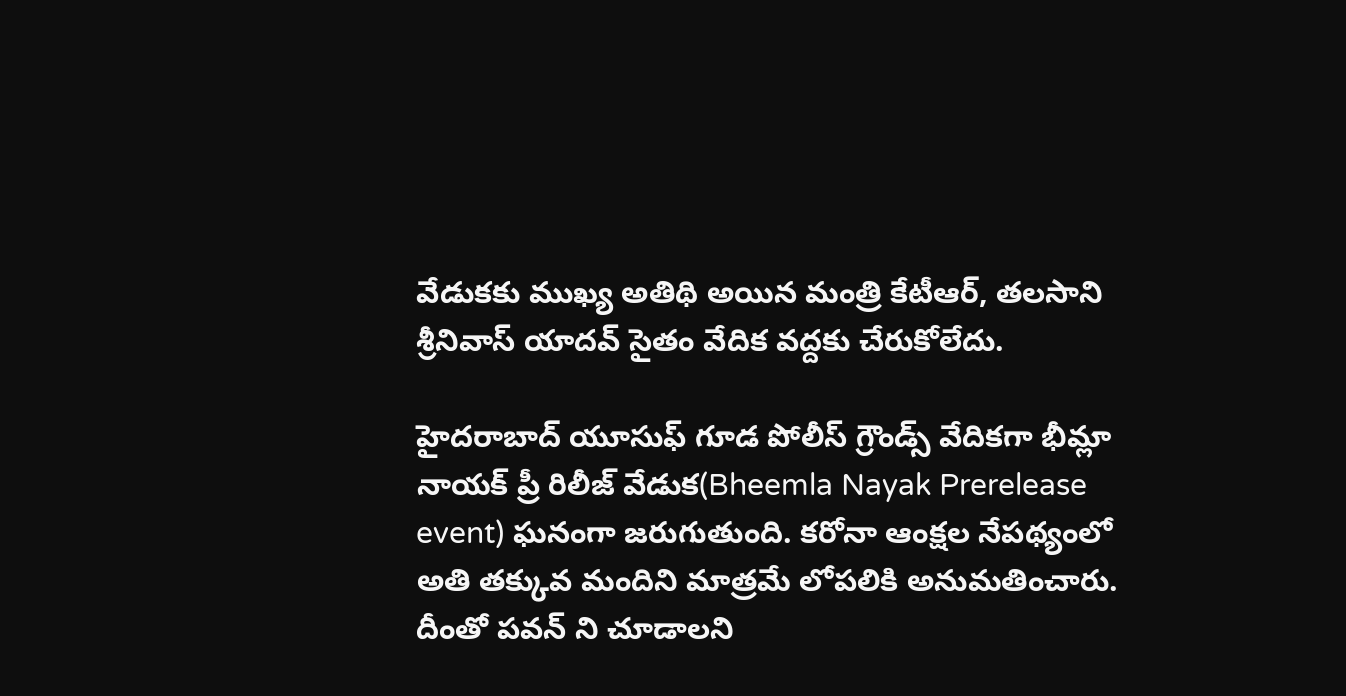వేడుకకు ముఖ్య అతిథి అయిన మంత్రి కేటీఆర్, తలసాని శ్రీనివాస్ యాదవ్ సైతం వేదిక వద్దకు చేరుకోలేదు.

హైదరాబాద్ యూసుఫ్ గూడ పోలీస్ గ్రౌండ్స్ వేదికగా భీమ్లా నాయక్ ప్రీ రిలీజ్ వేడుక(Bheemla Nayak Prerelease event) ఘనంగా జరుగుతుంది. కరోనా ఆంక్షల నేపథ్యంలో అతి తక్కువ మందిని మాత్రమే లోపలికి అనుమతించారు. దీంతో పవన్ ని చూడాలని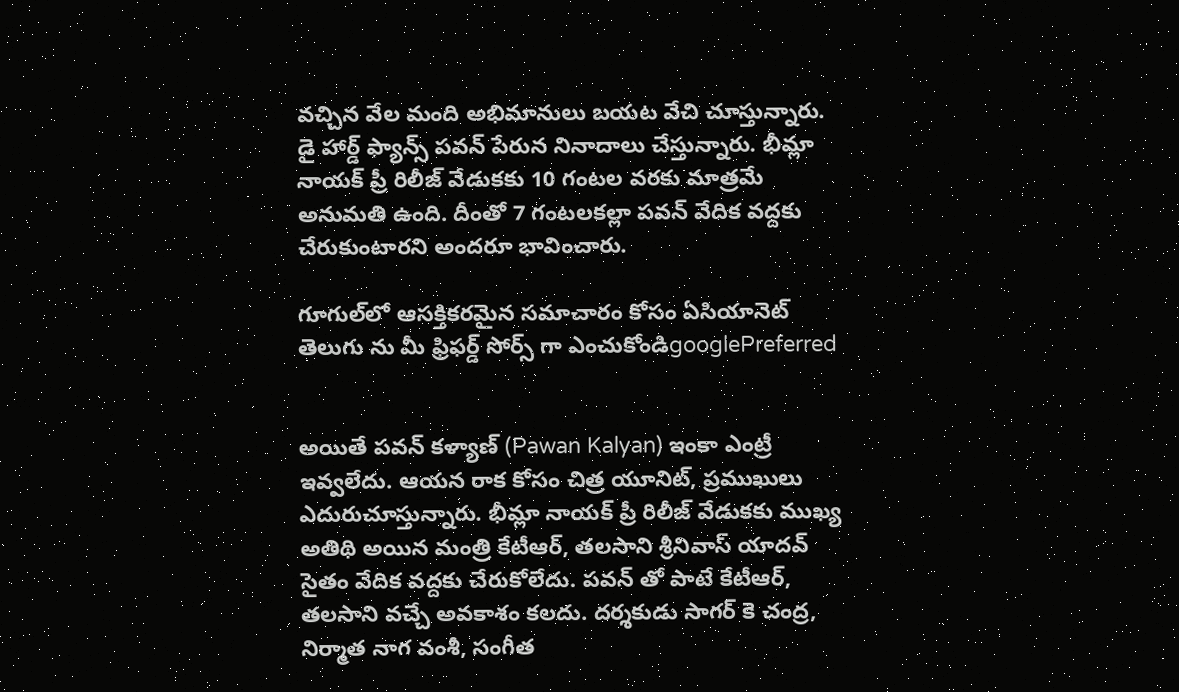వచ్చిన వేల మంది అభిమానులు బయట వేచి చూస్తున్నారు. డై హార్డ్ ఫ్యాన్స్ పవన్ పేరున నినాదాలు చేస్తున్నారు. భీమ్లా నాయక్ ప్రీ రిలీజ్ వేడుకకు 10 గంటల వరకు మాత్రమే అనుమతి ఉంది. దీంతో 7 గంటలకల్లా పవన్ వేదిక వద్దకు చేరుకుంటారని అందరూ భావించారు.

గూగుల్‌లో ఆసక్తికరమైన సమాచారం కోసం ఏసియానెట్ తెలుగు ను మీ ఫ్రిఫర్డ్ సోర్స్ గా ఎంచుకోండిgooglePreferred


అయితే పవన్ కళ్యాణ్ (Pawan Kalyan) ఇంకా ఎంట్రీ ఇవ్వలేదు. ఆయన రాక కోసం చిత్ర యూనిట్, ప్రముఖులు ఎదురుచూస్తున్నారు. భీమ్లా నాయక్ ప్రీ రిలీజ్ వేడుకకు ముఖ్య అతిథి అయిన మంత్రి కేటీఆర్, తలసాని శ్రీనివాస్ యాదవ్ సైతం వేదిక వద్దకు చేరుకోలేదు. పవన్ తో పాటే కేటీఆర్, తలసాని వచ్చే అవకాశం కలదు. దర్శకుడు సాగర్ కె చంద్ర, నిర్మాత నాగ వంశీ, సంగీత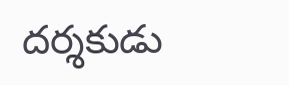దర్శకుడు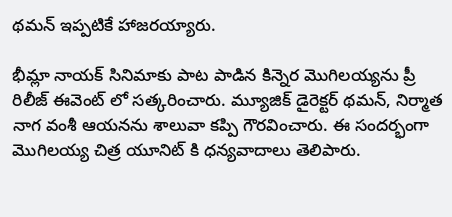థమన్ ఇప్పటికే హాజరయ్యారు.

భీమ్లా నాయక్ సినిమాకు పాట పాడిన కిన్నెర మొగిలయ్యను ప్రీ రిలీజ్ ఈవెంట్ లో సత్కరించారు. మ్యూజిక్ డైరెక్టర్ థమన్, నిర్మాత నాగ వంశీ ఆయనను శాలువా కప్పి గౌరవించారు. ఈ సందర్భంగా మొగిలయ్య చిత్ర యూనిట్ కి ధన్యవాదాలు తెలిపారు.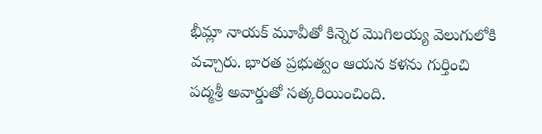భీమ్లా నాయక్ మూవీతో కిన్నెర మొగిలయ్య వెలుగులోకి వచ్చారు. భారత ప్రభుత్వం ఆయన కళను గుర్తించి పద్మశ్రీ అవార్డుతో సత్కరియించింది.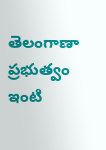తెలంగాణా ప్రభుత్వం ఇంటి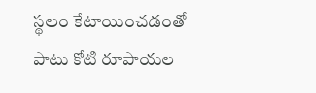స్థలం కేటాయించడంతో పాటు కోటి రూపాయల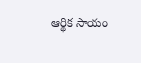ఆర్థిక సాయం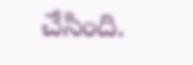చేసింది.